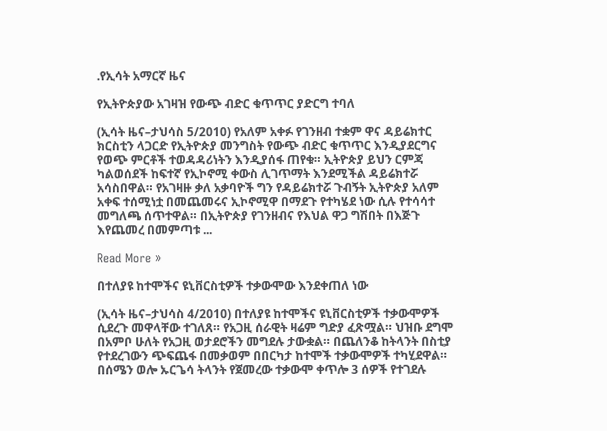.የኢሳት አማርኛ ዜና

የኢትዮጵያው አገዛዝ የውጭ ብድር ቁጥጥር ያድርግ ተባለ

(ኢሳት ዜና–ታህሳስ 5/2010) የአለም አቀፉ የገንዘብ ተቋም ዋና ዳይሬክተር ክርስቲን ላጋርድ የኢትዮጵያ መንግስት የውጭ ብድር ቁጥጥር እንዲያደርግና የወጭ ምርቶች ተወዳዳሪነትን እንዲያሰፋ ጠየቁ። ኢትዮጵያ ይህን ርምጃ ካልወሰደች ከፍተኛ የኢኮኖሚ ቀውስ ሊገጥማት እንደሚችል ዳይሬክተሯ አሳስበዋል። የአገዛዙ ቃለ አቃባዮች ግን የዳይሬክተሯ ጉብኝት ኢትዮጵያ አለም አቀፍ ተሰሚነቷ በመጨመሩና ኢኮኖሚዋ በማደጉ የተካሄደ ነው ሲሉ የተሳሳተ መግለጫ ሰጥተዋል። በኢትዮጵያ የገንዘብና የእህል ዋጋ ግሽበት በእጅጉ እየጨመረ በመምጣቱ ...

Read More »

በተለያዩ ከተሞችና ዩኒቨርስቲዎች ተቃውሞው እንደቀጠለ ነው

(ኢሳት ዜና–ታህሳስ 4/2010) በተለያዩ ከተሞችና ዩኒቨርስቲዎች ተቃውሞዎች ሲደረጉ መዋላቸው ተገለጸ። የአጋዚ ሰራዊት ዛሬም ግድያ ፈጽሟል። ህዝቡ ደግሞ በአምቦ ሁለት የአጋዚ ወታደሮችን መግደሉ ታውቋል። በጨለንቆ ከትላንት በስቲያ የተደረገውን ጭፍጨፋ በመቃወም በበርካታ ከተሞች ተቃውሞዎች ተካሂደዋል። በሰሜን ወሎ ኡርጌሳ ትላንት የጀመረው ተቃውሞ ቀጥሎ 3 ሰዎች የተገደሉ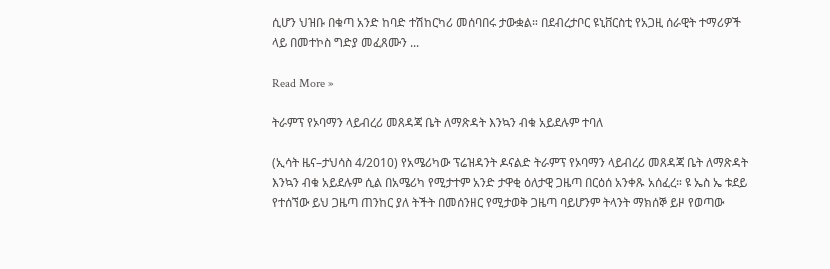ሲሆን ህዝቡ በቁጣ አንድ ከባድ ተሽከርካሪ መሰባበሩ ታውቋል። በደብረታቦር ዩኒቨርስቲ የአጋዚ ሰራዊት ተማሪዎች ላይ በመተኮስ ግድያ መፈጸሙን ...

Read More »

ትራምፕ የኦባማን ላይብረሪ መጸዳጃ ቤት ለማጽዳት እንኳን ብቁ አይደሉም ተባለ

(ኢሳት ዜና–ታህሳስ 4/2010) የአሜሪካው ፕሬዝዳንት ዶናልድ ትራምፕ የኦባማን ላይብረሪ መጸዳጃ ቤት ለማጽዳት እንኳን ብቁ አይደሉም ሲል በአሜሪካ የሚታተም አንድ ታዋቂ ዕለታዊ ጋዜጣ በርዕሰ አንቀጹ አሰፈረ። ዩ ኤስ ኤ ቱደይ የተሰኘው ይህ ጋዜጣ ጠንከር ያለ ትችት በመሰንዘር የሚታወቅ ጋዜጣ ባይሆንም ትላንት ማክሰኞ ይዞ የወጣው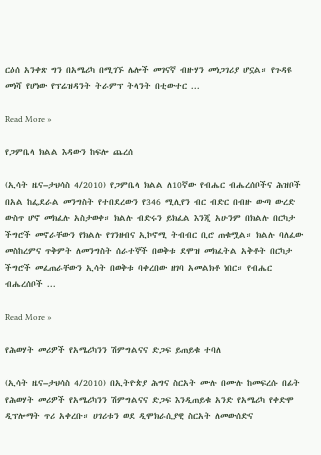ርዕሰ አንቀጽ ግን በአሜሪካ በሚገኙ ሌሎች መገናኛ ብዙሃን መነጋገሪያ ሆኗል። የጉዳዩ መነሻ የሆነው የፕሬዝዳንት ትራምፕ ትላንት በቲውተር ...

Read More »

የጋምቤላ ክልል እዳውን ከፍሎ ጨረሰ

(ኢሳት ዜና–ታህሳስ 4/2010) የጋምቤላ ክልል ለ10ኛው የብሔር ብሔረሰቦችና ሕዝቦች በአል ከፌደራል መንግስት የተበደረውን የ346 ሚሊየን ብር ብድር በብዙ ውጣ ውረድ ውስጥ ሆኖ መክፈሉ አስታወቀ። ክልሉ ብድሩን ይክፈል እንጂ አሁንም በክልሉ በርካታ ችግሮች መኖራቸውን የክልሉ የገንዘብና ኢኮኖሚ ትብብር ቢሮ ጠቁሟል። ክልሉ ባለፈው መስከረምና ጥቅምት ለመንግስት ሰራተኞች በወቅቱ ደሞዝ መክፈትል አቅቶት በርካታ ችግሮች መፈጠራቸውን ኢሳት በወቅቱ ባቀረበው ዘገባ አመልክቶ ነበር። የብሔር ብሔረሰቦች ...

Read More »

የሕወሃት መሪዎች የአሜሪካንን ሽምግልናና ድጋፍ ይጠይቁ ተባለ

(ኢሳት ዜና–ታህሳስ 4/2010) በኢትዮጵያ ሕግና ስርአት ሙሉ በሙሉ ከመፍረሱ በፊት የሕወሃት መሪዎች የአሜሪካንን ሽምግልናና ድጋፍ እንዲጠይቁ አንድ የአሜሪካ የቀድሞ ዲፕሎማት ጥሪ አቀረቡ። ሀገሪቱን ወደ ዲሞክራሲያዊ ስርአት ለመውሰድና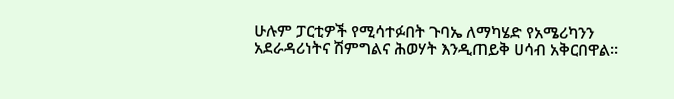ሁሉም ፓርቲዎች የሚሳተፉበት ጉባኤ ለማካሄድ የአሜሪካንን አደራዳሪነትና ሽምግልና ሕወሃት እንዲጠይቅ ሀሳብ አቅርበዋል።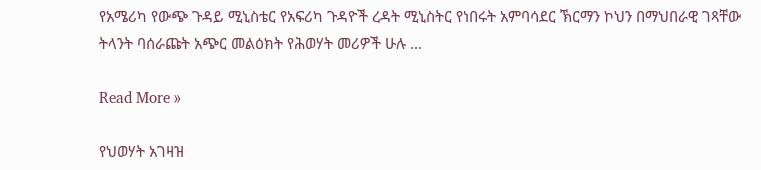የአሜሪካ የውጭ ጉዳይ ሚኒስቴር የአፍሪካ ጉዳዮች ረዳት ሚኒስትር የነበሩት አምባሳደር ኽርማን ኮህን በማህበራዊ ገጻቸው ትላንት ባሰራጩት አጭር መልዕክት የሕወሃት መሪዎች ሁሉ ...

Read More »

የህወሃት አገዛዝ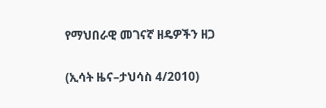የማህበራዊ መገናኛ ዘዴዎችን ዘጋ

(ኢሳት ዜና–ታህሳስ 4/2010)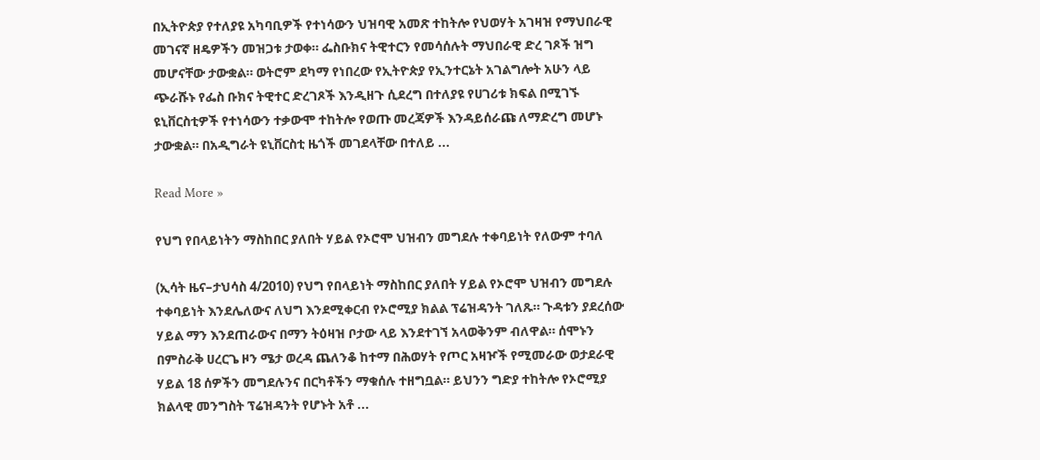በኢትዮጵያ የተለያዩ አካባቢዎች የተነሳውን ህዝባዊ አመጽ ተከትሎ የህወሃት አገዛዝ የማህበራዊ መገናኛ ዘዴዎችን መዝጋቱ ታወቀ። ፌስቡክና ትዊተርን የመሳሰሉት ማህበራዊ ድረ ገጾች ዝግ መሆናቸው ታውቋል። ወትሮም ደካማ የነበረው የኢትዮጵያ የኢንተርኔት አገልግሎት አሁን ላይ ጭራሹኑ የፌስ ቡክና ትዊተር ድረገጾች እንዲዘጉ ሲደረግ በተለያዩ የሀገሪቱ ክፍል በሚገኙ ዩኒቨርስቲዎች የተነሳውን ተቃውሞ ተከትሎ የወጡ መረጃዎች እንዳይሰራጩ ለማድረግ መሆኑ ታውቋል። በአዲግራት ዩኒቨርስቲ ዜጎች መገደላቸው በተለይ ...

Read More »

የህግ የበላይነትን ማስከበር ያለበት ሃይል የኦሮሞ ህዝብን መግደሉ ተቀባይነት የለውም ተባለ

(ኢሳት ዜና–ታህሳስ 4/2010) የህግ የበላይነት ማስከበር ያለበት ሃይል የኦሮሞ ህዝብን መግደሉ ተቀባይነት እንደሌለውና ለህግ እንደሚቀርብ የኦሮሚያ ክልል ፕሬዝዳንት ገለጹ። ጉዳቱን ያደረሰው ሃይል ማን እንደጠራውና በማን ትዕዛዝ ቦታው ላይ እንደተገኘ አላወቅንም ብለዋል። ሰሞኑን በምስራቅ ሀረርጌ ዞን ሜታ ወረዳ ጨለንቆ ከተማ በሕወሃት የጦር አዛዦች የሚመራው ወታደራዊ ሃይል 18 ሰዎችን መግደሉንና በርካቶችን ማቁሰሉ ተዘግቧል። ይህንን ግድያ ተከትሎ የኦሮሚያ ክልላዊ መንግስት ፕሬዝዳንት የሆኑት አቶ ...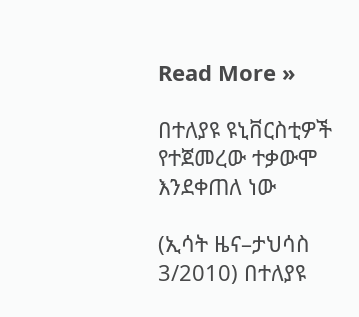Read More »

በተለያዩ ዩኒቨርስቲዎች የተጀመረው ተቃውሞ እንደቀጠለ ነው

(ኢሳት ዜና–ታህሳስ 3/2010) በተለያዩ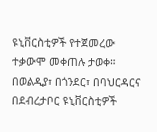ዩኒቨርስቲዎች የተጀመረው ተቃውሞ መቀጠሉ ታወቀ። በወልዲያ፣ በጎንደር፣ በባህርዳርና በደብረታቦር ዩኒቨርስቲዎች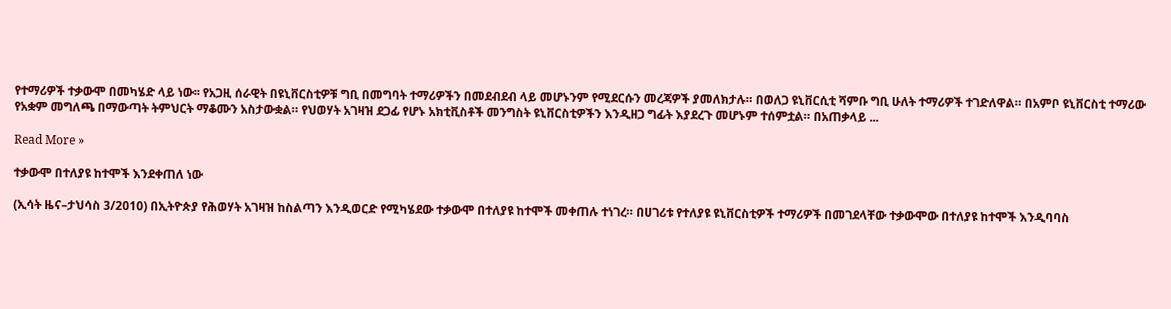የተማሪዎች ተቃውሞ በመካሄድ ላይ ነው፡፡ የአጋዚ ሰራዊት በዩኒቨርስቲዎቹ ግቢ በመግባት ተማሪዎችን በመደብደብ ላይ መሆኑንም የሚደርሱን መረጃዎች ያመለክታሉ። በወለጋ ዩኒቨርሲቲ ሻምቡ ግቢ ሁለት ተማሪዎች ተገድለዋል። በአምቦ ዩኒቨርስቲ ተማሪው የአቋም መግለጫ በማውጣት ትምህርት ማቆሙን አስታውቋል። የህወሃት አገዛዝ ደጋፊ የሆኑ አክቲቪስቶች መንግስት ዩኒቨርስቲዎችን እንዲዘጋ ግፊት እያደረጉ መሆኑም ተሰምቷል። በአጠቃላይ ...

Read More »

ተቃውሞ በተለያዩ ከተሞች እንደቀጠለ ነው

(ኢሳት ዜና–ታህሳስ 3/2010) በኢትዮጵያ የሕወሃት አገዛዝ ከስልጣን እንዲወርድ የሚካሄደው ተቃውሞ በተለያዩ ከተሞች መቀጠሉ ተነገረ። በሀገሪቱ የተለያዩ ዩኒቨርስቲዎች ተማሪዎች በመገደላቸው ተቃውሞው በተለያዩ ከተሞች እንዲባባስ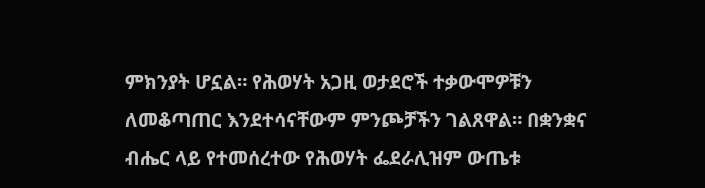ምክንያት ሆኗል። የሕወሃት አጋዚ ወታደሮች ተቃውሞዎቹን ለመቆጣጠር እንደተሳናቸውም ምንጮቻችን ገልጸዋል። በቋንቋና ብሔር ላይ የተመሰረተው የሕወሃት ፌደራሊዝም ውጤቱ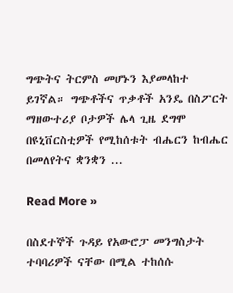ግጭትና ትርምስ መሆኑን እያመላከተ ይገኛል። ግጭቶችና ጥቃቶች አንዴ በስፖርት ማዘውተሪያ ቦታዎች ሌላ ጊዜ ደግሞ በዩኒቨርስቲዎች የሚከሰቱት ብሔርን ከብሔር በመለየትና ቋንቋን ...

Read More »

በስደተኞች ጉዳይ የአውሮፓ መንግስታት ተባባሪዎች ናቸው በሚል ተከሰሱ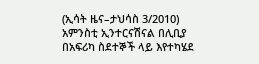(ኢሳት ዜና–ታህሳስ 3/2010) አምንስቲ ኢንተርናሽናል በሊቢያ በአፍሪካ ስደተኞች ላይ እየተካሄደ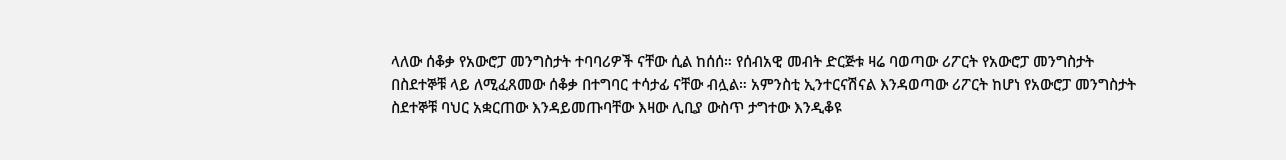ላለው ሰቆቃ የአውሮፓ መንግስታት ተባባሪዎች ናቸው ሲል ከሰሰ። የሰብአዊ መብት ድርጅቱ ዛሬ ባወጣው ሪፖርት የአውሮፓ መንግስታት በስደተኞቹ ላይ ለሚፈጸመው ሰቆቃ በተግባር ተሳታፊ ናቸው ብሏል። አምንስቲ ኢንተርናሽናል እንዳወጣው ሪፖርት ከሆነ የአውሮፓ መንግስታት ስደተኞቹ ባህር አቋርጠው እንዳይመጡባቸው እዛው ሊቢያ ውስጥ ታግተው እንዲቆዩ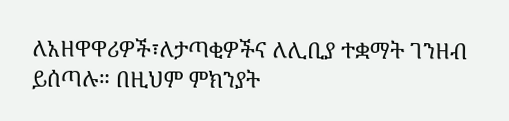ለአዘዋዋሪዎች፣ለታጣቂዎችና ለሊቢያ ተቋማት ገንዘብ ይሰጣሉ። በዚህም ምክንያት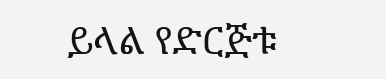ይላል የድርጅቱ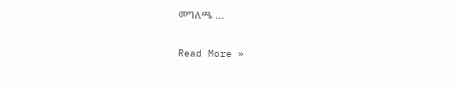መግለጫ ...

Read More »